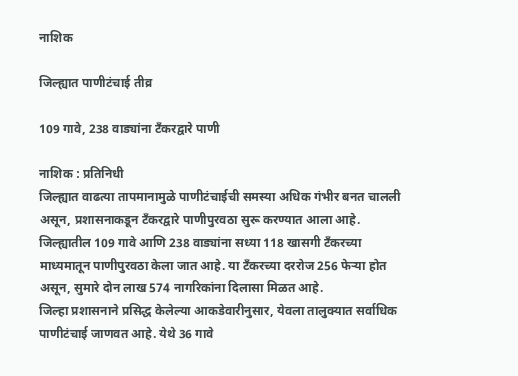नाशिक

जिल्ह्यात पाणीटंचाई तीव्र

109 गावे, 238 वाड्यांना टँकरद्वारे पाणी

नाशिक : प्रतिनिधी
जिल्ह्यात वाढत्या तापमानामुळे पाणीटंचाईची समस्या अधिक गंभीर बनत चालली असून, प्रशासनाकडून टँकरद्वारे पाणीपुरवठा सुरू करण्यात आला आहे. जिल्ह्यातील 109 गावे आणि 238 वाड्यांना सध्या 118 खासगी टँकरच्या माध्यमातून पाणीपुरवठा केला जात आहे. या टँकरच्या दररोज 256 फेर्‍या होत असून, सुमारे दोन लाख 574 नागरिकांना दिलासा मिळत आहे.
जिल्हा प्रशासनाने प्रसिद्ध केलेल्या आकडेवारीनुसार, येवला तालुक्यात सर्वाधिक पाणीटंचाई जाणवत आहे. येथे 36 गावे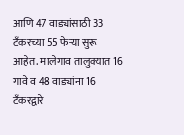आणि 47 वाड्यांसाठी 33 टँकरच्या 55 फेर्‍या सुरू आहेत. मालेगाव तालुक्यात 16 गावे व 48 वाड्यांना 16 टँकरद्वारे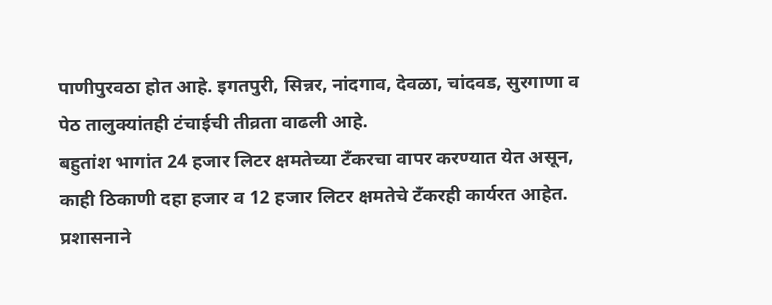पाणीपुरवठा होत आहे. इगतपुरी, सिन्नर, नांदगाव, देवळा, चांदवड, सुरगाणा व पेठ तालुक्यांतही टंचाईची तीव्रता वाढली आहे.
बहुतांश भागांत 24 हजार लिटर क्षमतेच्या टँकरचा वापर करण्यात येत असून, काही ठिकाणी दहा हजार व 12 हजार लिटर क्षमतेचे टँकरही कार्यरत आहेत. प्रशासनाने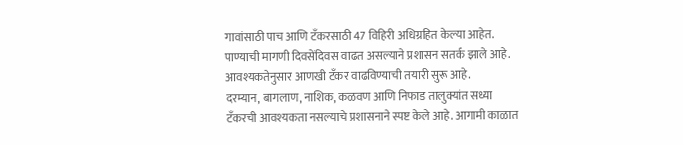गावांसाठी पाच आणि टँकरसाठी 47 विहिरी अधिग्रहित केल्या आहेत. पाण्याची मागणी दिवसेंदिवस वाढत असल्याने प्रशासन सतर्क झाले आहे. आवश्यकतेनुसार आणखी टँकर वाढविण्याची तयारी सुरू आहे.
दरम्यान, बागलाण, नाशिक, कळवण आणि निफाड तालुक्यांत सध्या टँकरची आवश्यकता नसल्याचे प्रशासनाने स्पष्ट केले आहे. आगामी काळात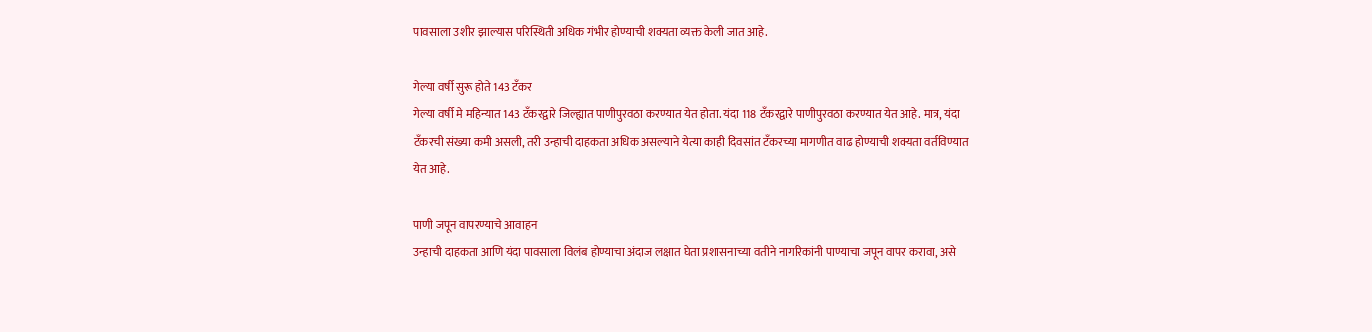पावसाला उशीर झाल्यास परिस्थिती अधिक गंभीर होण्याची शक्यता व्यक्त केली जात आहे.

गेल्या वर्षी सुरू होते 143 टँकर
गेल्या वर्षी मे महिन्यात 143 टँकरद्वारे जिल्ह्यात पाणीपुरवठा करण्यात येत होता. यंदा 118 टँकरद्वारे पाणीपुरवठा करण्यात येत आहे. मात्र, यंदा टँकरची संख्या कमी असली, तरी उन्हाची दाहकता अधिक असल्याने येत्या काही दिवसांत टँकरच्या मागणीत वाढ होण्याची शक्यता वर्तविण्यात येत आहे.

पाणी जपून वापरण्याचे आवाहन
उन्हाची दाहकता आणि यंदा पावसाला विलंब होण्याचा अंदाज लक्षात घेता प्रशासनाच्या वतीने नागरिकांनी पाण्याचा जपून वापर करावा, असे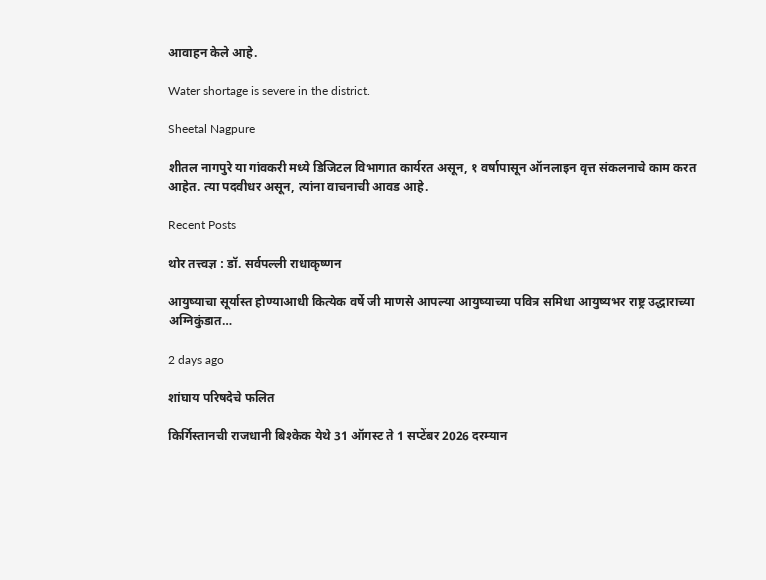आवाहन केले आहे.

Water shortage is severe in the district.

Sheetal Nagpure

शीतल नागपुरे या गांवकरी मध्ये डिजिटल विभागात कार्यरत असून, १ वर्षापासून ऑनलाइन वृत्त संकलनाचे काम करत आहेत. त्या पदवीधर असून, त्यांना वाचनाची आवड आहे.

Recent Posts

थोर तत्त्वज्ञ : डॉ. सर्वपल्ली राधाकृष्णन

आयुष्याचा सूर्यास्त होण्याआधी कित्येक वर्षे जी माणसे आपल्या आयुष्याच्या पवित्र समिधा आयुष्यभर राष्ट्र उद्धाराच्या अग्निकुंडात…

2 days ago

शांघाय परिषदेचे फलित

किर्गिस्तानची राजधानी बिश्केक येथे 31 ऑगस्ट ते 1 सप्टेंबर 2026 दरम्यान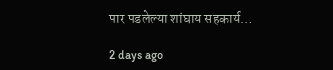पार पडलेल्या शांघाय सहकार्य…

2 days ago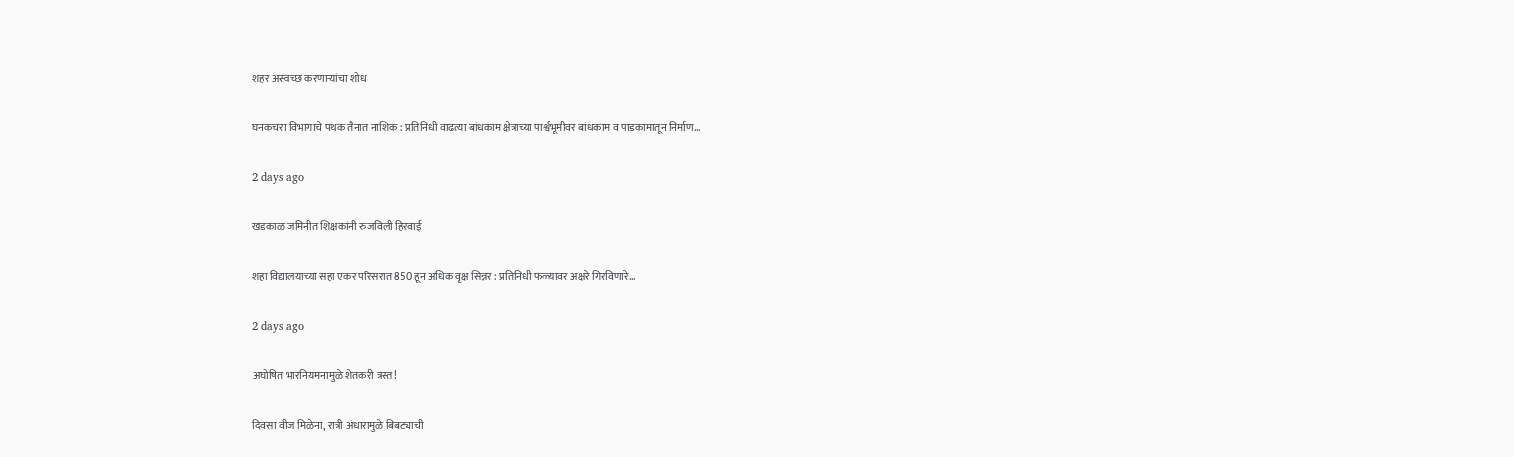शहर अस्वच्छ करणार्‍यांचा शोध

घनकचरा विभागाचे पथक तैनात नाशिक : प्रतिनिधी वाढत्या बांधकाम क्षेत्राच्या पार्श्वभूमीवर बांधकाम व पाडकामातून निर्माण…

2 days ago

खडकाळ जमिनीत शिक्षकांनी रुजविली हिरवाई

शहा विद्यालयाच्या सहा एकर परिसरात 850 हून अधिक वृक्ष सिन्नर : प्रतिनिधी फळ्यावर अक्षरे गिरविणारे…

2 days ago

अघोषित भारनियमनामुळे शेतकरी त्रस्त!

दिवसा वीज मिळेना, रात्री अंधारामुळे बिबट्याची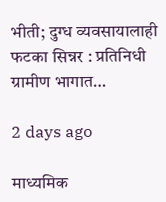भीती; दुग्ध व्यवसायालाही फटका सिन्नर : प्रतिनिधी ग्रामीण भागात…

2 days ago

माध्यमिक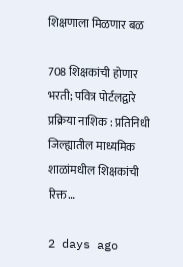शिक्षणाला मिळणार बळ

708 शिक्षकांची होणार भरती; पवित्र पोर्टलद्वारे प्रक्रिया नाशिक : प्रतिनिधी जिल्ह्यातील माध्यमिक शाळांमधील शिक्षकांची रिक्त…

2 days ago